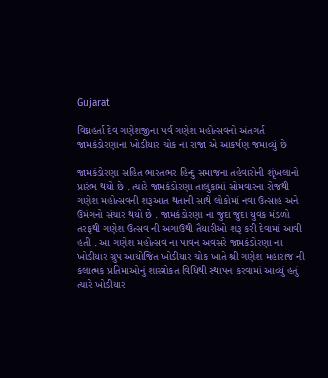Gujarat

વિઘ્નહર્તા દેવ ગણેશજીના પર્વ ગણેશ મહોત્સવનો અંતગર્ત જામકંડોરણાના ખોડીયાર ચોક ના રાજા એ આકર્ષણ જમાવ્યું છે

જામકંડોરણા સહિત ભારતભર હિન્દુ સમાજના તહેવારોની શૃંખલાનો પ્રારંભ થયો છે . ત્યારે જામકંડોરણા તાલુકામાં સોમવારના રોજથી ગણેશ મહોત્સવની શરૂઆત થતાની સાથે લોકોમાં નવા ઉત્સાહ અને ઉમંગનો સંચાર થયો છે . જામકંડોરણા ના જુદા જુદા યુવક મંડળો તરફથી ગણેશ ઉત્સવ ની અગાઉથી તૈયારીઓ શરૂ કરી દેવામાં આવી હતી . આ ગણેશ મહોત્સવ ના પાવન અવસરે જામકંડોરણા ના ખોડીયાર ગ્રુપ આયોજિત ખોડીયાર ચોક ખાતે શ્રી ગણેશ મહારાજ ની કલાત્મક પ્રતિમાઓનું શાસ્ત્રોકત વિધિથી સ્થાપન કરવામાં આવ્યું હતું ત્યારે ખોડીયાર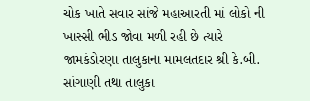ચોક ખાતે સવાર સાંજે મહાઆરતી માં લોકો ની ખાસ્સી ભીડ જોવા મળી રહી છે ત્યારે જામકંડોરણા તાલુકાના મામલતદાર શ્રી કે.બી. સાંગાણી તથા તાલુકા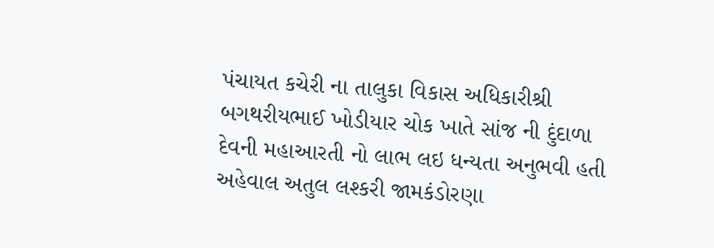પંચાયત કચેરી ના તાલુકા વિકાસ અધિકારીશ્રી બગથરીયભાઈ ખોડીયાર ચોક ખાતે સાંજ ની દુંદાળા દેવની મહાઆરતી નો લાભ લઇ ધન્યતા અનુભવી હતી
અહેવાલ અતુલ લશ્કરી જામકંડોરણા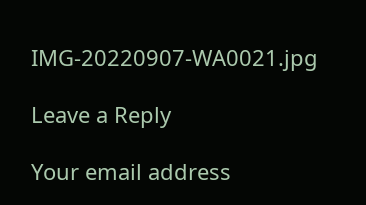IMG-20220907-WA0021.jpg

Leave a Reply

Your email address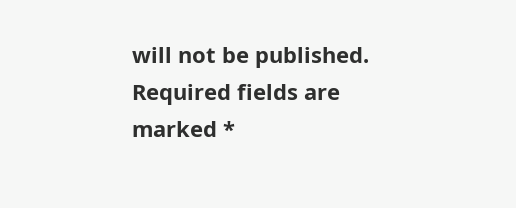will not be published. Required fields are marked *